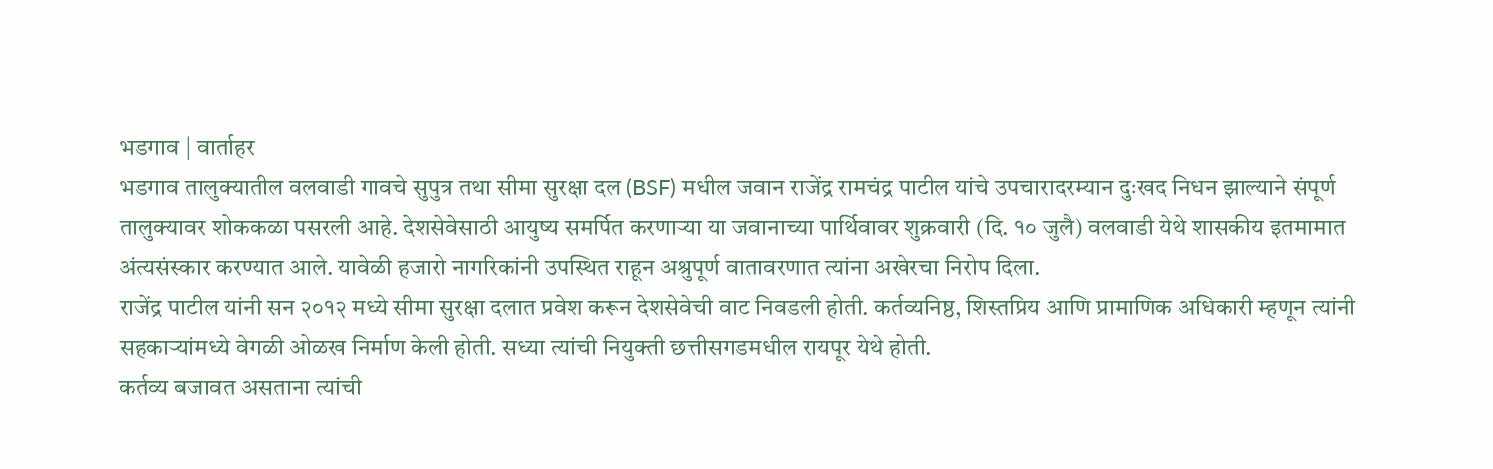भडगाव | वार्ताहर
भडगाव तालुक्यातील वलवाडी गावचे सुपुत्र तथा सीमा सुरक्षा दल (BSF) मधील जवान राजेंद्र रामचंद्र पाटील यांचे उपचारादरम्यान दुःखद निधन झाल्याने संपूर्ण तालुक्यावर शोककळा पसरली आहे. देशसेवेसाठी आयुष्य समर्पित करणाऱ्या या जवानाच्या पार्थिवावर शुक्रवारी (दि. १० जुलै) वलवाडी येथे शासकीय इतमामात अंत्यसंस्कार करण्यात आले. यावेळी हजारो नागरिकांनी उपस्थित राहून अश्रुपूर्ण वातावरणात त्यांना अखेरचा निरोप दिला.
राजेंद्र पाटील यांनी सन २०१२ मध्ये सीमा सुरक्षा दलात प्रवेश करून देशसेवेची वाट निवडली होती. कर्तव्यनिष्ठ, शिस्तप्रिय आणि प्रामाणिक अधिकारी म्हणून त्यांनी सहकाऱ्यांमध्ये वेगळी ओळख निर्माण केली होती. सध्या त्यांची नियुक्ती छत्तीसगडमधील रायपूर येथे होती.
कर्तव्य बजावत असताना त्यांची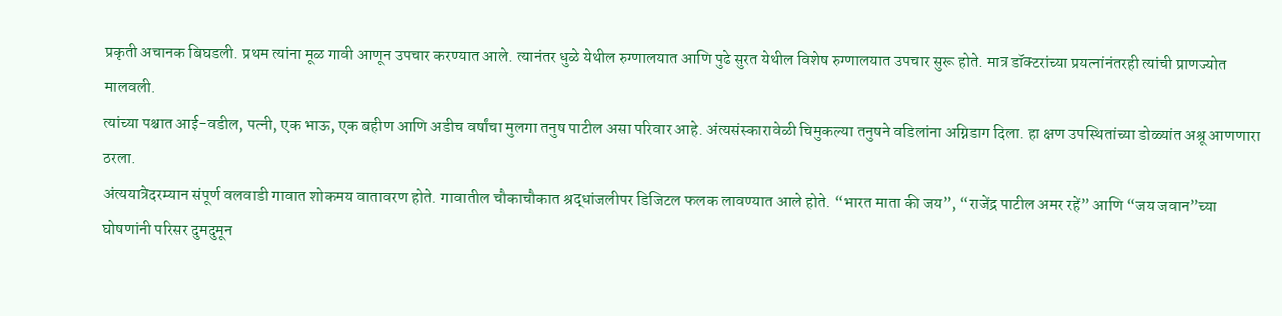प्रकृती अचानक बिघडली. प्रथम त्यांना मूळ गावी आणून उपचार करण्यात आले. त्यानंतर धुळे येथील रुग्णालयात आणि पुढे सुरत येथील विशेष रुग्णालयात उपचार सुरू होते. मात्र डॉक्टरांच्या प्रयत्नांनंतरही त्यांची प्राणज्योत मालवली.
त्यांच्या पश्चात आई-वडील, पत्नी, एक भाऊ, एक बहीण आणि अडीच वर्षांचा मुलगा तनुष पाटील असा परिवार आहे. अंत्यसंस्कारावेळी चिमुकल्या तनुषने वडिलांना अग्निडाग दिला. हा क्षण उपस्थितांच्या डोळ्यांत अश्रू आणणारा ठरला.
अंत्ययात्रेदरम्यान संपूर्ण वलवाडी गावात शोकमय वातावरण होते. गावातील चौकाचौकात श्रद्धांजलीपर डिजिटल फलक लावण्यात आले होते. “भारत माता की जय”, “राजेंद्र पाटील अमर रहें” आणि “जय जवान”च्या घोषणांनी परिसर दुमदुमून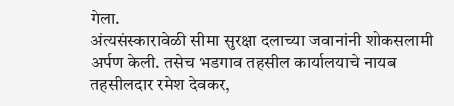गेला.
अंत्यसंस्कारावेळी सीमा सुरक्षा दलाच्या जवानांनी शोकसलामी अर्पण केली. तसेच भडगाव तहसील कार्यालयाचे नायब तहसीलदार रमेश देवकर,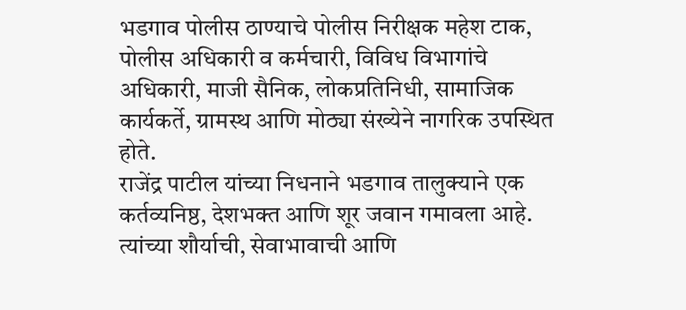भडगाव पोलीस ठाण्याचे पोलीस निरीक्षक महेश टाक, पोलीस अधिकारी व कर्मचारी, विविध विभागांचे अधिकारी, माजी सैनिक, लोकप्रतिनिधी, सामाजिक कार्यकर्ते, ग्रामस्थ आणि मोठ्या संख्येने नागरिक उपस्थित होते.
राजेंद्र पाटील यांच्या निधनाने भडगाव तालुक्याने एक कर्तव्यनिष्ठ, देशभक्त आणि शूर जवान गमावला आहे. त्यांच्या शौर्याची, सेवाभावाची आणि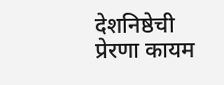देशनिष्ठेची प्रेरणा कायम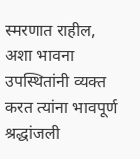स्मरणात राहील, अशा भावना उपस्थितांनी व्यक्त करत त्यांना भावपूर्ण श्रद्धांजली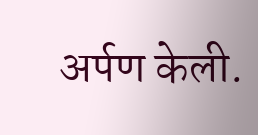अर्पण केली.